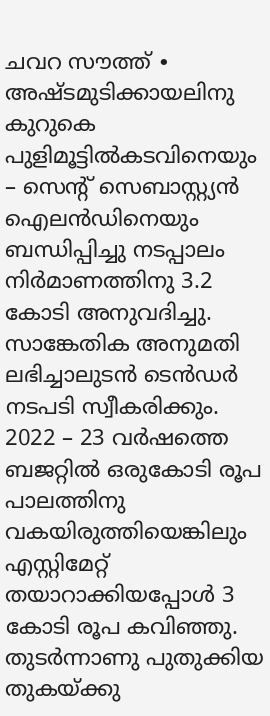ചവറ സൗത്ത് ∙ അഷ്ടമുടിക്കായലിനു കുറുകെ പുളിമൂട്ടിൽകടവിനെയും – സെന്റ് സെബാസ്റ്റ്യൻ ഐലൻഡിനെയും ബന്ധിപ്പിച്ചു നടപ്പാലം നിർമാണത്തിനു 3.2 കോടി അനുവദിച്ചു. സാങ്കേതിക അനുമതി ലഭിച്ചാലുടൻ ടെൻഡർ നടപടി സ്വീകരിക്കും. 2022 – 23 വർഷത്തെ ബജറ്റിൽ ഒരുകോടി രൂപ പാലത്തിനു വകയിരുത്തിയെങ്കിലും എസ്റ്റിമേറ്റ് തയാറാക്കിയപ്പോൾ 3 കോടി രൂപ കവിഞ്ഞു.
തുടർന്നാണു പുതുക്കിയ തുകയ്ക്കു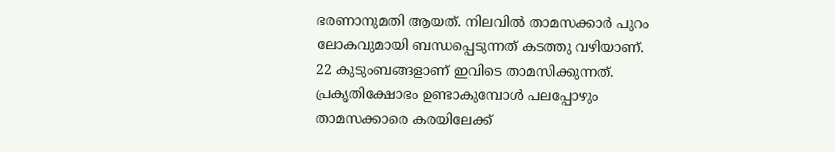ഭരണാനുമതി ആയത്. നിലവിൽ താമസക്കാർ പുറം ലോകവുമായി ബന്ധപ്പെടുന്നത് കടത്തു വഴിയാണ്.
22 കുടുംബങ്ങളാണ് ഇവിടെ താമസിക്കുന്നത്. പ്രകൃതിക്ഷോഭം ഉണ്ടാകുമ്പോൾ പലപ്പോഴും താമസക്കാരെ കരയിലേക്ക്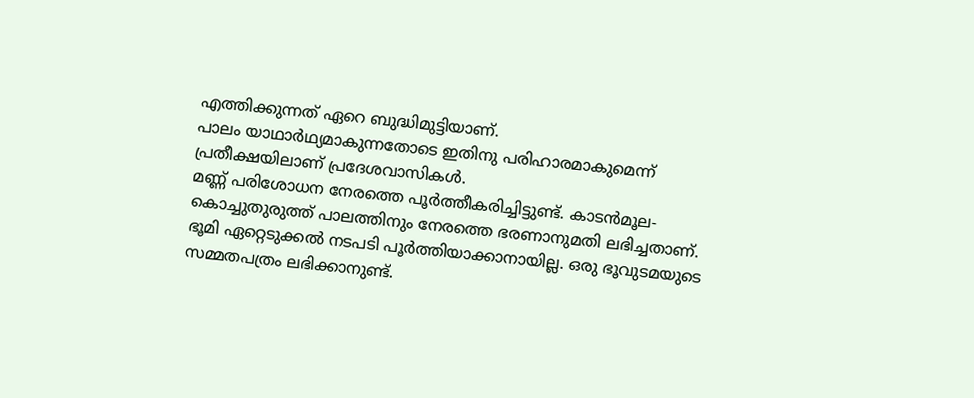എത്തിക്കുന്നത് ഏറെ ബുദ്ധിമുട്ടിയാണ്.
പാലം യാഥാർഥ്യമാകുന്നതോടെ ഇതിനു പരിഹാരമാകുമെന്ന് പ്രതീക്ഷയിലാണ് പ്രദേശവാസികൾ.
മണ്ണ് പരിശോധന നേരത്തെ പൂർത്തീകരിച്ചിട്ടുണ്ട്. കാടൻമൂല-കൊച്ചുതുരുത്ത് പാലത്തിനും നേരത്തെ ഭരണാനുമതി ലഭിച്ചതാണ്.
ഭൂമി ഏറ്റെടുക്കൽ നടപടി പൂർത്തിയാക്കാനായില്ല. ഒരു ഭൂവുടമയുടെ സമ്മതപത്രം ലഭിക്കാനുണ്ട്.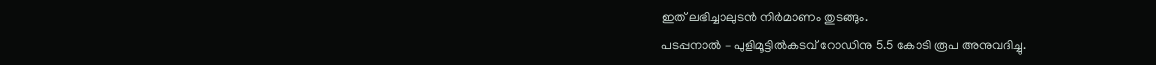ഇത് ലഭിച്ചാലുടൻ നിർമാണം തുടങ്ങും.
പടപ്പനാൽ – പുളിമൂട്ടിൽകടവ് റോഡിനു 5.5 കോടി രൂപ അനുവദിച്ചു.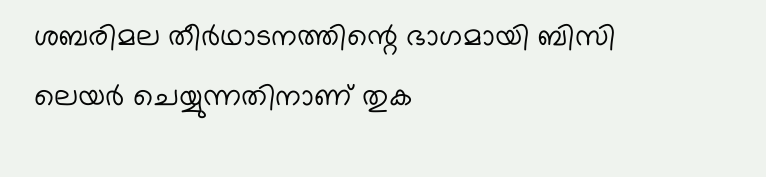ശബരിമല തീർഥാടനത്തിന്റെ ഭാഗമായി ബിസി ലെയർ ചെയ്യുന്നതിനാണ് തുക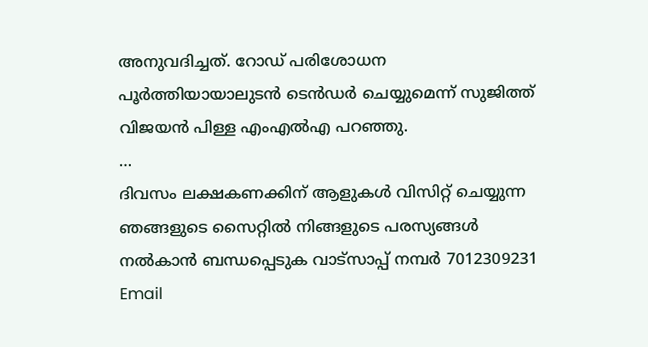അനുവദിച്ചത്. റോഡ് പരിശോധന പൂർത്തിയായാലുടൻ ടെൻഡർ ചെയ്യുമെന്ന് സുജിത്ത് വിജയൻ പിള്ള എംഎൽഎ പറഞ്ഞു.
…
ദിവസം ലക്ഷകണക്കിന് ആളുകൾ വിസിറ്റ് ചെയ്യുന്ന ഞങ്ങളുടെ സൈറ്റിൽ നിങ്ങളുടെ പരസ്യങ്ങൾ നൽകാൻ ബന്ധപ്പെടുക വാട്സാപ്പ് നമ്പർ 7012309231 Email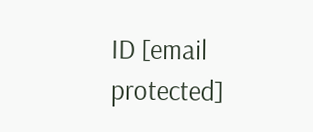ID [email protected]